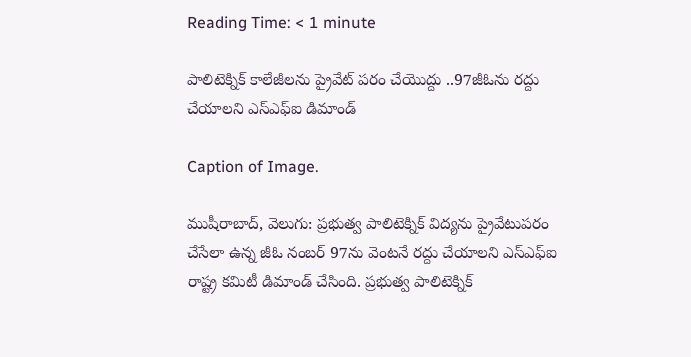Reading Time: < 1 minute

పాలిటెక్నిక్‌‌ కాలేజీలను ప్రైవేట్ పరం చేయొద్దు ..97జీఓను రద్దు చేయాలని ఎస్‌‌ఎఫ్‌‌ఐ డిమాండ్

Caption of Image.

ముషీరాబాద్‌‌, వెలుగు: ప్రభుత్వ పాలిటెక్నిక్‌‌ విద్యను ప్రైవేటుపరం చేసేలా ఉన్న జీఓ నంబర్‌‌ 97ను వెంటనే రద్దు చేయాలని ఎస్‌‌ఎఫ్‌‌ఐ రాష్ట్ర కమిటీ డిమాండ్‌‌ చేసింది. ప్రభుత్వ పాలిటెక్నిక్‌‌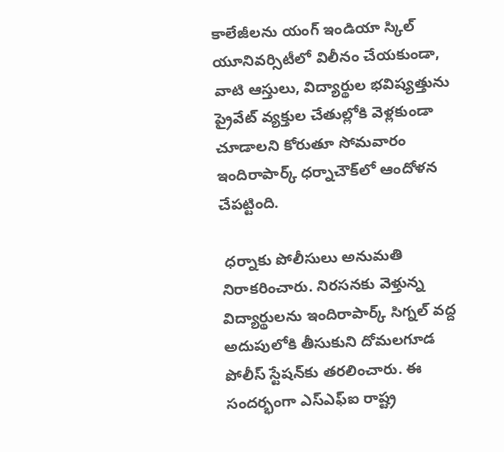కాలేజీలను యంగ్‌‌ ఇండియా స్కిల్‌‌ యూనివర్సిటీలో విలీనం చేయకుండా, వాటి ఆస్తులు, విద్యార్థుల భవిష్యత్తును ప్రైవేట్‌‌ వ్యక్తుల చేతుల్లోకి వెళ్లకుండా చూడాలని కోరుతూ సోమవారం ఇందిరాపార్క్‌‌ ధర్నాచౌక్‌‌లో ఆందోళన చేపట్టింది.

 ధర్నాకు పోలీసులు అనుమతి నిరాకరించారు. నిరసనకు వెళ్తున్న విద్యార్థులను ఇందిరాపార్క్‌‌ సిగ్నల్‌‌ వద్ద అదుపులోకి తీసుకుని దోమలగూడ పోలీస్‌‌ స్టేషన్‌‌కు తరలించారు. ఈ సందర్భంగా ఎస్‌‌ఎఫ్‌‌ఐ రాష్ట్ర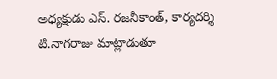అధ్యక్షుడు ఎస్‌‌. రజనీకాంత్‌‌, కార్యదర్శి టి.నాగరాజు మాట్లాడుతూ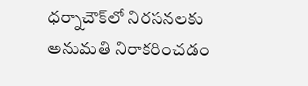ధర్నాచౌక్‌‌లో నిరసనలకు అనుమతి నిరాకరించడం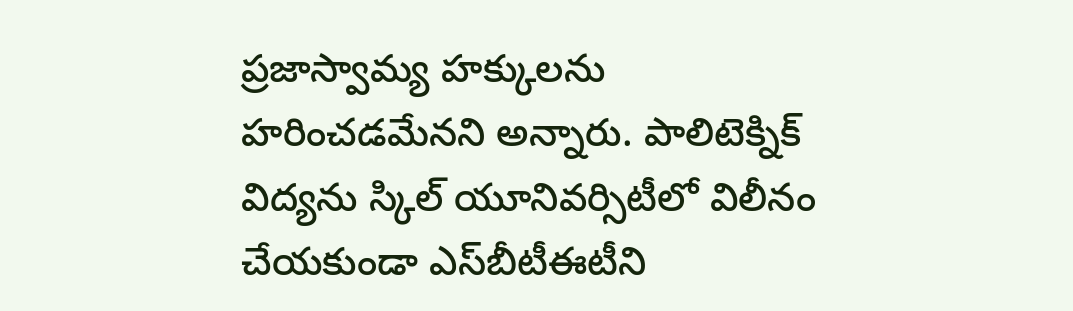ప్రజాస్వామ్య హక్కులను హరించడమేనని అన్నారు. పాలిటెక్నిక్‌‌ విద్యను స్కిల్‌‌ యూనివర్సిటీలో విలీనం చేయకుండా ఎస్‌‌బీటీఈటీని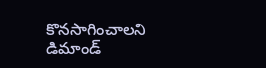కొనసాగించాలని డిమాండ్‌‌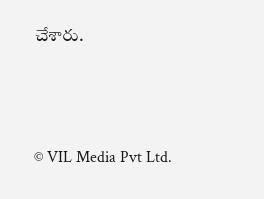చేశారు.



© VIL Media Pvt Ltd.